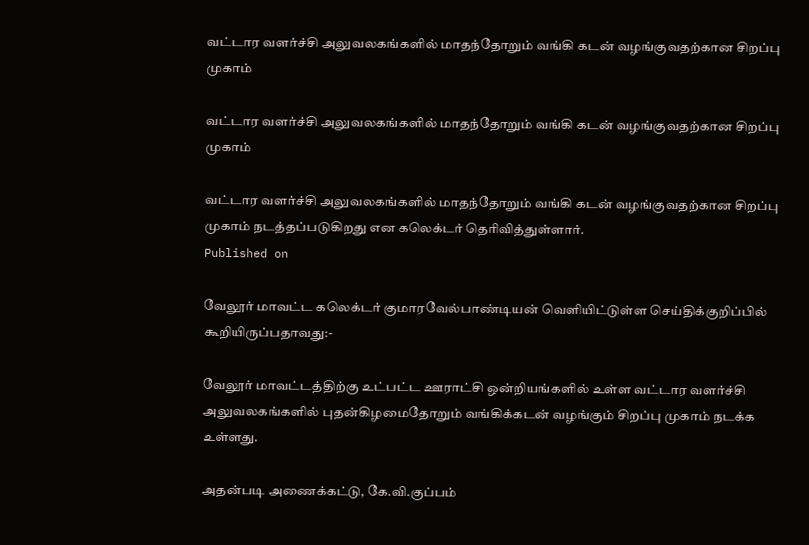வட்டார வளர்ச்சி அலுவலகங்களில் மாதந்தோறும் வங்கி கடன் வழங்குவதற்கான சிறப்பு முகாம்

வட்டார வளர்ச்சி அலுவலகங்களில் மாதந்தோறும் வங்கி கடன் வழங்குவதற்கான சிறப்பு முகாம்

வட்டார வளர்ச்சி அலுவலகங்களில் மாதந்தோறும் வங்கி கடன் வழங்குவதற்கான சிறப்பு முகாம் நடத்தப்படுகிறது என கலெக்டர் தெரிவித்துள்ளார்.
Published on

வேலூர் மாவட்ட கலெக்டர் குமாரவேல்பாண்டியன் வெளியிட்டுள்ள செய்திக்குறிப்பில் கூறியிருப்பதாவது:-

வேலூர் மாவட்டத்திற்கு உட்பட்ட ஊராட்சி ஒன்றியங்களில் உள்ள வட்டார வளர்ச்சி அலுவலகங்களில் புதன்கிழமைதோறும் வங்கிக்கடன் வழங்கும் சிறப்பு முகாம் நடக்க உள்ளது.

அதன்படி அணைக்கட்டு, கே.வி.குப்பம்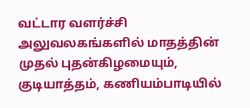வட்டார வளர்ச்சி அலுவலகங்களில் மாதத்தின் முதல் புதன்கிழமையும், குடியாத்தம், கணியம்பாடியில்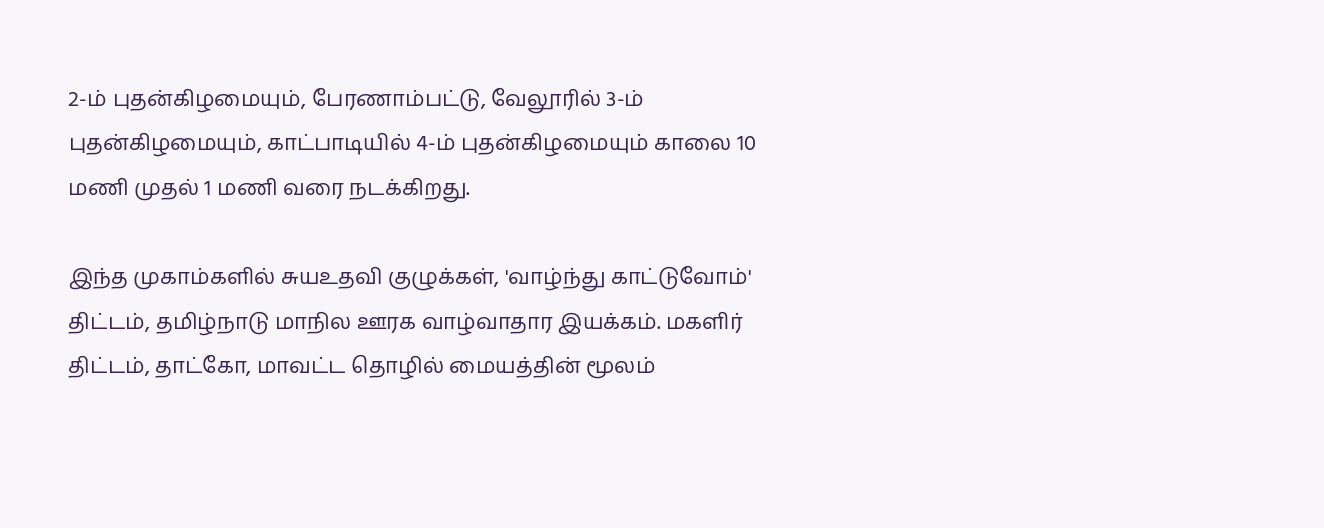2-ம் புதன்கிழமையும், பேரணாம்பட்டு, வேலூரில் 3-ம் புதன்கிழமையும், காட்பாடியில் 4-ம் புதன்கிழமையும் காலை 10 மணி முதல் 1 மணி வரை நடக்கிறது.

இந்த முகாம்களில் சுயஉதவி குழுக்கள், 'வாழ்ந்து காட்டுவோம்' திட்டம், தமிழ்நாடு மாநில ஊரக வாழ்வாதார இயக்கம். மகளிர் திட்டம், தாட்கோ, மாவட்ட தொழில் மையத்தின் மூலம்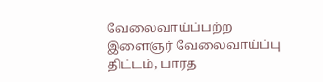வேலைவாய்ப்பற்ற இளைஞர் வேலைவாய்ப்பு திட்டம், பாரத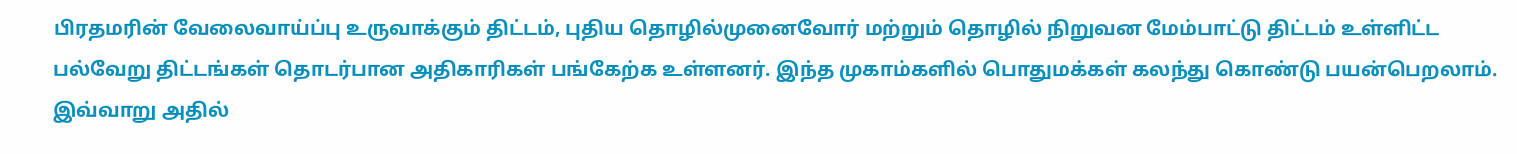பிரதமரின் வேலைவாய்ப்பு உருவாக்கும் திட்டம், புதிய தொழில்முனைவோர் மற்றும் தொழில் நிறுவன மேம்பாட்டு திட்டம் உள்ளிட்ட பல்வேறு திட்டங்கள் தொடர்பான அதிகாரிகள் பங்கேற்க உள்ளனர். இந்த முகாம்களில் பொதுமக்கள் கலந்து கொண்டு பயன்பெறலாம். இவ்வாறு அதில்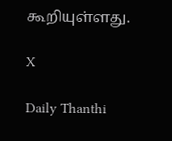கூறியுள்ளது.

X

Daily Thanthi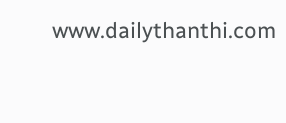www.dailythanthi.com